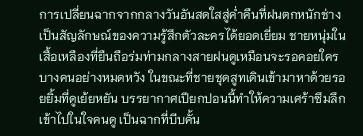การเปลี่ยนฉากจากกลางวันอันสดใสสู่ค่ำคืนที่ฝนตกหนักช่างเป็นสัญลักษณ์ของความรู้สึกตัวละครได้ยอดเยี่ยม ชายหนุ่มในเสื้อเหลืองที่ยืนถือร่มท่ามกลางสายฝนดูเหมือนจะรอคอยใครบางคนอย่างหมดหวัง ในขณะที่ชายชุดสูทเดินเข้ามาหาด้วยรอยยิ้มที่ดูเย้ยหยัน บรรยากาศเปียกปอนนี้ทำให้ความเศร้าซึมลึกเข้าไปในใจคนดู เป็นฉากที่บีบคั้น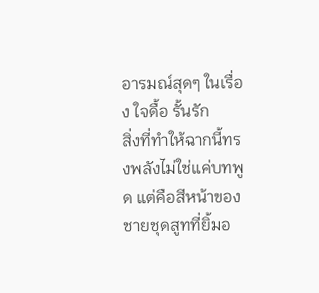อารมณ์สุดๆ ในเรื่อง ใจดื้อ รั้นรัก
สิ่งที่ทำให้ฉากนี้ทรงพลังไม่ใช่แค่บทพูด แต่คือสีหน้าของชายชุดสูทที่ยิ้มอ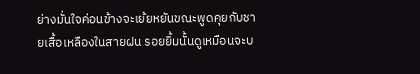ย่างมั่นใจค่อนข้างจะเย้ยหยันขณะพูดคุยกับชายเสื้อเหลืองในสายฝน รอยยิ้มนั้นดูเหมือนจะบ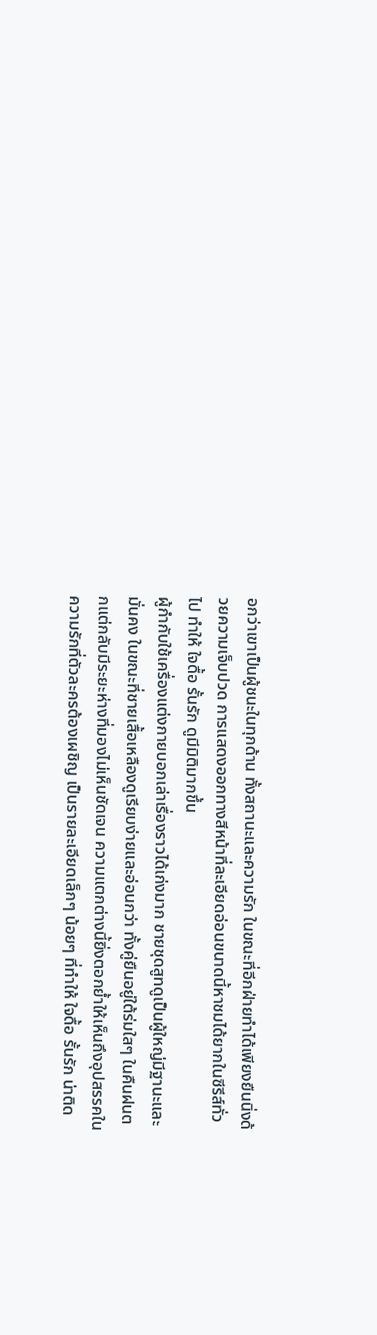อกว่าเขาเป็นผู้ชนะในทุกด้าน ทั้งสถานะและความรัก ในขณะที่อีกฝ่ายทำได้เพียงยืนนิ่งด้วยความเจ็บปวด การแสดงออกทางสีหน้าที่ละเอียดอ่อนขนาดนี้หาชมได้ยากในซีรีส์ทั่วไป ทำให้ ใจดื้อ รั้นรัก ดูมีมิติมากขึ้น
ผู้กำกับใช้เครื่องแต่งกายบอกเล่าเรื่องราวได้เก่งมาก ชายชุดสูทดูเป็นผู้ใหญ่มีฐานะและมั่นคง ในขณะที่ชายเสื้อเหลืองดูเรียบง่ายและอ่อนกว่า ทั้งคู่ยืนอยู่ใต้ร่มใสๆ ในคืนฝนตกแต่กลับมีระยะห่างที่มองไม่เห็นชัดเจน ความแตกต่างนี้ยิ่งตอกย้ำให้เห็นถึงอุปสรรคในความรักที่ตัวละครต้องเผชิญ เป็นรายละเอียดเล็กๆ น้อยๆ ที่ทำให้ ใจดื้อ รั้นรัก น่าติด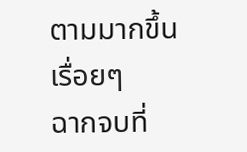ตามมากขึ้นเรื่อยๆ
ฉากจบที่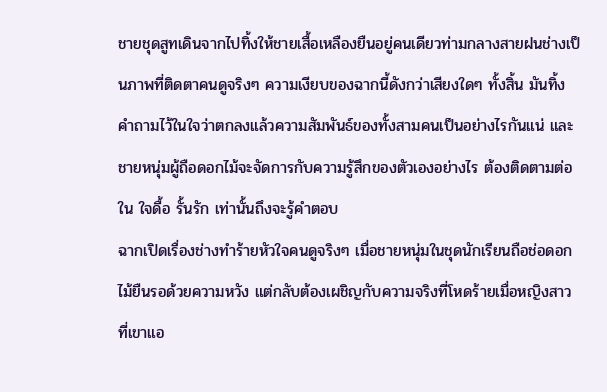ชายชุดสูทเดินจากไปทิ้งให้ชายเสื้อเหลืองยืนอยู่คนเดียวท่ามกลางสายฝนช่างเป็นภาพที่ติดตาคนดูจริงๆ ความเงียบของฉากนี้ดังกว่าเสียงใดๆ ทั้งสิ้น มันทิ้งคำถามไว้ในใจว่าตกลงแล้วความสัมพันธ์ของทั้งสามคนเป็นอย่างไรกันแน่ และชายหนุ่มผู้ถือดอกไม้จะจัดการกับความรู้สึกของตัวเองอย่างไร ต้องติดตามต่อใน ใจดื้อ รั้นรัก เท่านั้นถึงจะรู้คำตอบ
ฉากเปิดเรื่องช่างทำร้ายหัวใจคนดูจริงๆ เมื่อชายหนุ่มในชุดนักเรียนถือช่อดอกไม้ยืนรอด้วยความหวัง แต่กลับต้องเผชิญกับความจริงที่โหดร้ายเมื่อหญิงสาวที่เขาแอ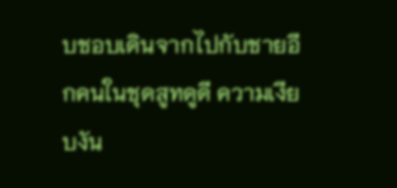บชอบเดินจากไปกับชายอีกคนในชุดสูทดูดี ความเงียบงัน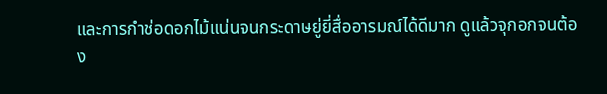และการกำช่อดอกไม้แน่นจนกระดาษยู่ยี่สื่ออารมณ์ได้ดีมาก ดูแล้วจุกอกจนต้อง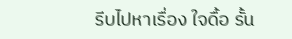รีบไปหาเรื่อง ใจดื้อ รั้น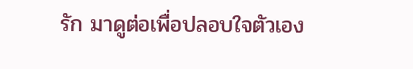รัก มาดูต่อเพื่อปลอบใจตัวเอง